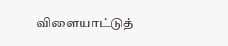விளையாட்டுத்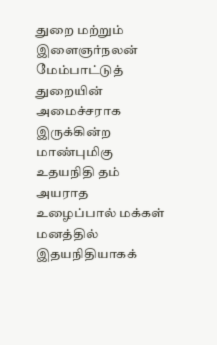துறை மற்றும் இளைஞர்நலன் மேம்பாட்டுத் துறையின் அமைச்சராக இருக்கின்ற மாண்புமிகு உதயநிதி தம் அயராத உழைப்பால் மக்கள் மனத்தில் இதயநிதியாகக்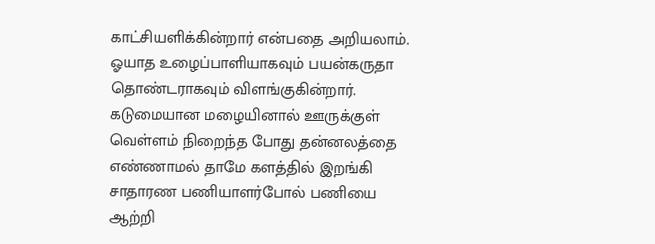காட்சியளிக்கின்றார் என்பதை அறியலாம். ஓயாத உழைப்பாளியாகவும் பயன்கருதா தொண்டராகவும் விளங்குகின்றார். கடுமையான மழையினால் ஊருக்குள் வெள்ளம் நிறைந்த போது தன்னலத்தை எண்ணாமல் தாமே களத்தில் இறங்கி சாதாரண பணியாளர்போல் பணியை ஆற்றி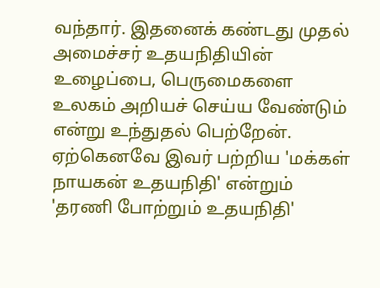வந்தார். இதனைக் கண்டது முதல் அமைச்சர் உதயநிதியின் உழைப்பை, பெருமைகளை உலகம் அறியச் செய்ய வேண்டும் என்று உந்துதல் பெற்றேன்.
ஏற்கெனவே இவர் பற்றிய 'மக்கள் நாயகன் உதயநிதி' என்றும் 'தரணி போற்றும் உதயநிதி'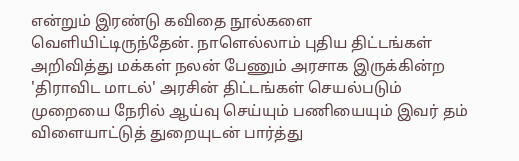என்றும் இரண்டு கவிதை நூல்களை வெளியிட்டிருந்தேன். நாளெல்லாம் புதிய திட்டங்கள் அறிவித்து மக்கள் நலன் பேணும் அரசாக இருக்கின்ற 'திராவிட மாடல்' அரசின் திட்டங்கள் செயல்படும் முறையை நேரில் ஆய்வு செய்யும் பணியையும் இவர் தம் விளையாட்டுத் துறையுடன் பார்த்து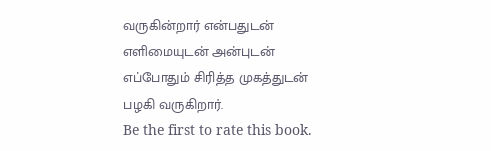வருகின்றார் என்பதுடன் எளிமையுடன் அன்புடன் எப்போதும் சிரித்த முகத்துடன் பழகி வருகிறார்.
Be the first to rate this book.